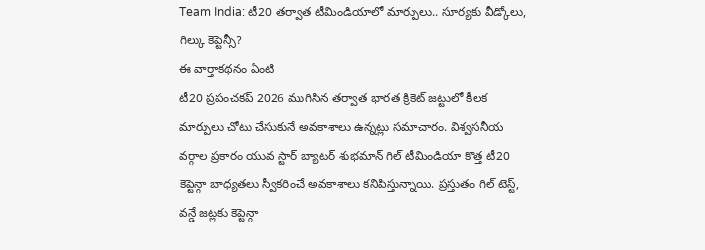Team India: టీ20 తర్వాత టీమిండియాలో మార్పులు.. సూర్యకు వీడ్కోలు, గిల్కు కెప్టెన్సీ?
ఈ వార్తాకథనం ఏంటి
టీ20 ప్రపంచకప్ 2026 ముగిసిన తర్వాత భారత క్రికెట్ జట్టులో కీలక మార్పులు చోటు చేసుకునే అవకాశాలు ఉన్నట్లు సమాచారం. విశ్వసనీయ వర్గాల ప్రకారం యువ స్టార్ బ్యాటర్ శుభమాన్ గిల్ టీమిండియా కొత్త టీ20 కెప్టెన్గా బాధ్యతలు స్వీకరించే అవకాశాలు కనిపిస్తున్నాయి. ప్రస్తుతం గిల్ టెస్ట్, వన్డే జట్లకు కెప్టెన్గా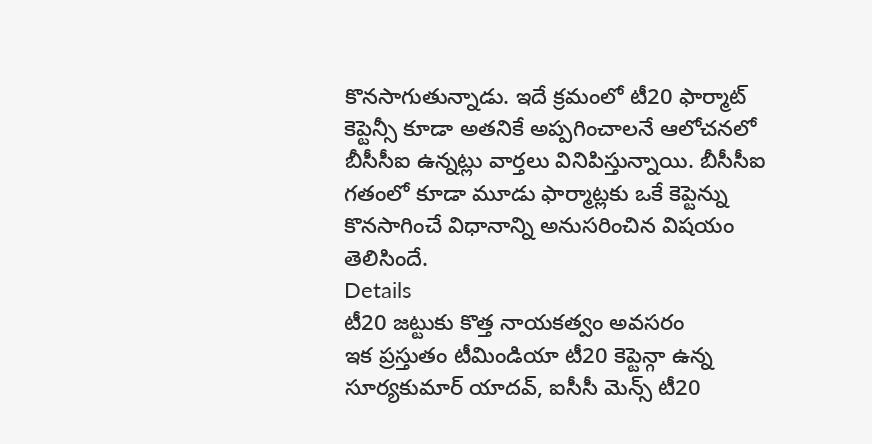కొనసాగుతున్నాడు. ఇదే క్రమంలో టీ20 ఫార్మాట్ కెప్టెన్సీ కూడా అతనికే అప్పగించాలనే ఆలోచనలో బీసీసీఐ ఉన్నట్లు వార్తలు వినిపిస్తున్నాయి. బీసీసీఐ గతంలో కూడా మూడు ఫార్మాట్లకు ఒకే కెప్టెన్ను కొనసాగించే విధానాన్ని అనుసరించిన విషయం తెలిసిందే.
Details
టీ20 జట్టుకు కొత్త నాయకత్వం అవసరం
ఇక ప్రస్తుతం టీమిండియా టీ20 కెప్టెన్గా ఉన్న సూర్యకుమార్ యాదవ్, ఐసీసీ మెన్స్ టీ20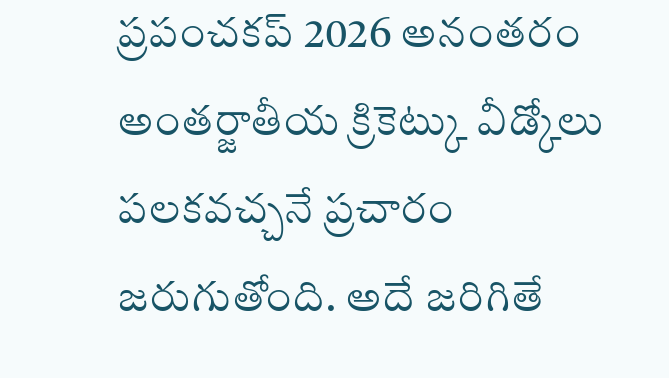ప్రపంచకప్ 2026 అనంతరం అంతర్జాతీయ క్రికెట్కు వీడ్కోలు పలకవచ్చనే ప్రచారం జరుగుతోంది. అదే జరిగితే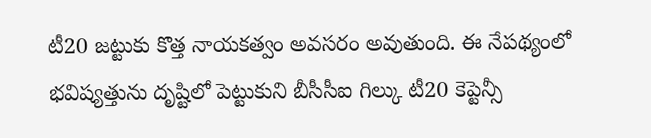టీ20 జట్టుకు కొత్త నాయకత్వం అవసరం అవుతుంది. ఈ నేపథ్యంలో భవిష్యత్తును దృష్టిలో పెట్టుకుని బీసీసీఐ గిల్కు టీ20 కెప్టెన్సీ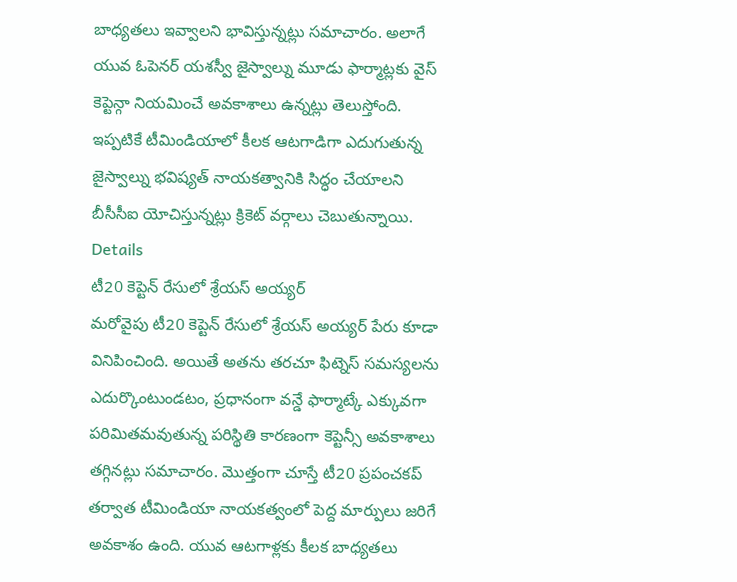బాధ్యతలు ఇవ్వాలని భావిస్తున్నట్లు సమాచారం. అలాగే యువ ఓపెనర్ యశస్వీ జైస్వాల్ను మూడు ఫార్మాట్లకు వైస్ కెప్టెన్గా నియమించే అవకాశాలు ఉన్నట్లు తెలుస్తోంది. ఇప్పటికే టీమిండియాలో కీలక ఆటగాడిగా ఎదుగుతున్న జైస్వాల్ను భవిష్యత్ నాయకత్వానికి సిద్ధం చేయాలని బీసీసీఐ యోచిస్తున్నట్లు క్రికెట్ వర్గాలు చెబుతున్నాయి.
Details
టీ20 కెప్టెన్ రేసులో శ్రేయస్ అయ్యర్
మరోవైపు టీ20 కెప్టెన్ రేసులో శ్రేయస్ అయ్యర్ పేరు కూడా వినిపించింది. అయితే అతను తరచూ ఫిట్నెస్ సమస్యలను ఎదుర్కొంటుండటం, ప్రధానంగా వన్డే ఫార్మాట్కే ఎక్కువగా పరిమితమవుతున్న పరిస్థితి కారణంగా కెప్టెన్సీ అవకాశాలు తగ్గినట్లు సమాచారం. మొత్తంగా చూస్తే టీ20 ప్రపంచకప్ తర్వాత టీమిండియా నాయకత్వంలో పెద్ద మార్పులు జరిగే అవకాశం ఉంది. యువ ఆటగాళ్లకు కీలక బాధ్యతలు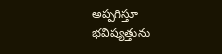అప్పగిస్తూ భవిష్యత్తును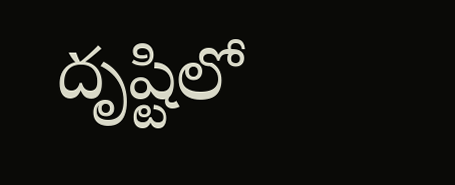దృష్టిలో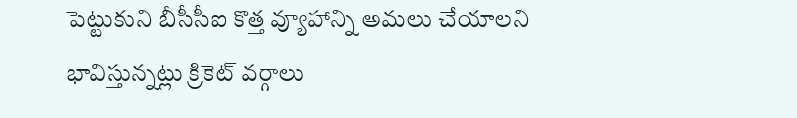పెట్టుకుని బీసీసీఐ కొత్త వ్యూహాన్ని అమలు చేయాలని భావిస్తున్నట్లు క్రికెట్ వర్గాలు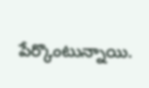పేర్కొంటున్నాయి.